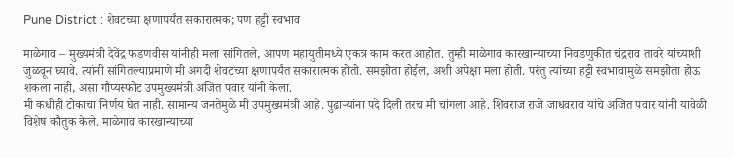Pune District : शेवटच्या क्षणापर्यंत सकारात्मक; पण हट्टी स्वभाव

माळेगाव – मुख्यमंत्री देवेंद्र फडणवीस यांनीही मला सांगितले, आपण महायुतीमध्ये एकत्र काम करत आहोत. तुम्ही माळेगाव कारखान्याच्या निवडणुकीत चंद्रराव तावरे यांच्याशी जुळवून घ्यावे. त्यांनी सांगितल्याप्रमाणे मी अगदी शेवटच्या क्षणापर्यंत सकारात्मक होतो. समझोता होईल, अशी अपेक्षा मला होती. परंतु त्यांच्या हट्टी स्वभावामुळे समझोता होऊ शकला नाही, असा गौप्यस्फोट उपमुख्यमंत्री अजित पवार यांनी केला.
मी कधीही टोकाचा निर्णय घेत नाही. सामान्य जनतेमुळे मी उपमुख्यमंत्री आहे. पुढाऱ्यांना पदे दिली तरच मी चांगला आहे. शिवराज राजे जाधवराव यांचे अजित पवार यांनी यावेळी विशेष कौतुक केले. माळेगाव कारखान्याच्या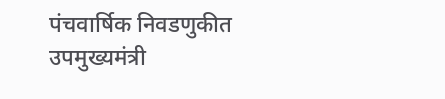पंचवार्षिक निवडणुकीत उपमुख्यमंत्री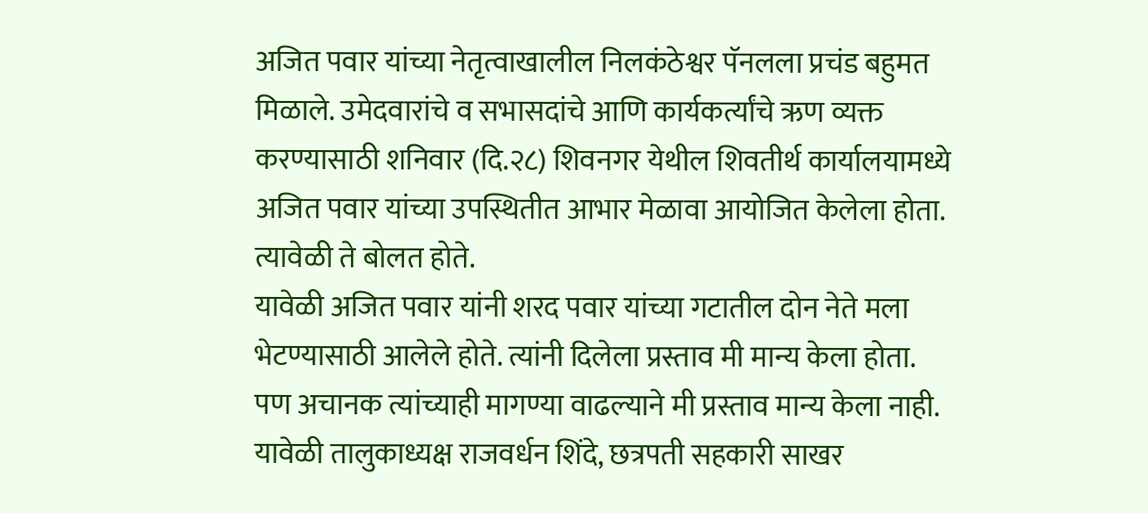अजित पवार यांच्या नेतृत्वाखालील निलकंठेश्वर पॅनलला प्रचंड बहुमत मिळाले. उमेदवारांचे व सभासदांचे आणि कार्यकर्त्यांचे ऋण व्यक्त करण्यासाठी शनिवार (दि.२८) शिवनगर येथील शिवतीर्थ कार्यालयामध्ये अजित पवार यांच्या उपस्थितीत आभार मेळावा आयोजित केलेला होता. त्यावेळी ते बोलत होते.
यावेळी अजित पवार यांनी शरद पवार यांच्या गटातील दोन नेते मला भेटण्यासाठी आलेले होते. त्यांनी दिलेला प्रस्ताव मी मान्य केला होता. पण अचानक त्यांच्याही मागण्या वाढल्याने मी प्रस्ताव मान्य केला नाही. यावेळी तालुकाध्यक्ष राजवर्धन शिंदे, छत्रपती सहकारी साखर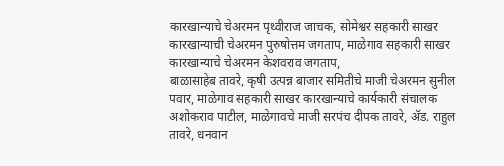कारखान्याचे चेअरमन पृथ्वीराज जाचक, सोमेश्वर सहकारी साखर कारखान्याची चेअरमन पुरुषोत्तम जगताप, माळेगाव सहकारी साखर कारखान्याचे चेअरमन केशवराव जगताप,
बाळासाहेब तावरे, कृषी उत्पन्न बाजार समितीचे माजी चेअरमन सुनील पवार, माळेगाव सहकारी साखर कारखान्याचे कार्यकारी संचालक अशोकराव पाटील, माळेगावचे माजी सरपंच दीपक तावरे, ॲड. राहुल तावरे, धनवान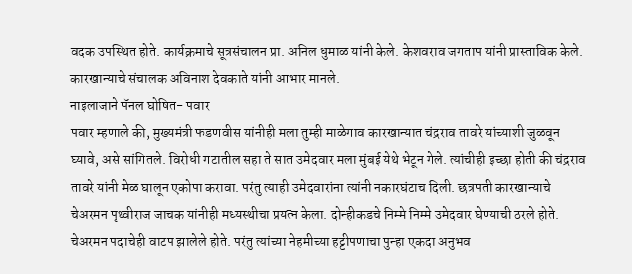वदक उपस्थित होते. कार्यक्रमाचे सूत्रसंचालन प्रा. अनिल धुमाळ यांनी केले. केशवराव जगताप यांनी प्रास्ताविक केले. कारखान्याचे संचालक अविनाश देवकाते यांनी आभार मानले.
नाइलाजाने पॅनल घोषित- पवार
पवार म्हणाले की, मुख्यमंत्री फडणवीस यांनीही मला तुम्ही माळेगाव कारखान्यात चंद्रराव तावरे यांच्याशी जुळवून घ्यावे, असे सांगितले. विरोधी गटातील सहा ते सात उमेदवार मला मुंबई येथे भेटून गेले. त्यांचीही इच्छा होती की चंद्रराव तावरे यांनी मेळ घालून एकोपा करावा. परंतु त्याही उमेदवारांना त्यांनी नकारघंटाच दिली. छत्रपती कारखान्याचे चेअरमन पृथ्वीराज जाचक यांनीही मध्यस्थीचा प्रयत्न केला. दोन्हीकडचे निम्मे निम्मे उमेदवार घेण्याची ठरले होते. चेअरमन पदाचेही वाटप झालेले होते. परंतु त्यांच्या नेहमीच्या हट्टीपणाचा पुन्हा एकदा अनुभव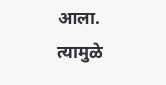आला. त्यामुळे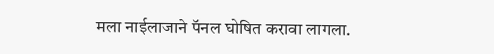मला नाईलाजाने पॅनल घोषित करावा लागला.